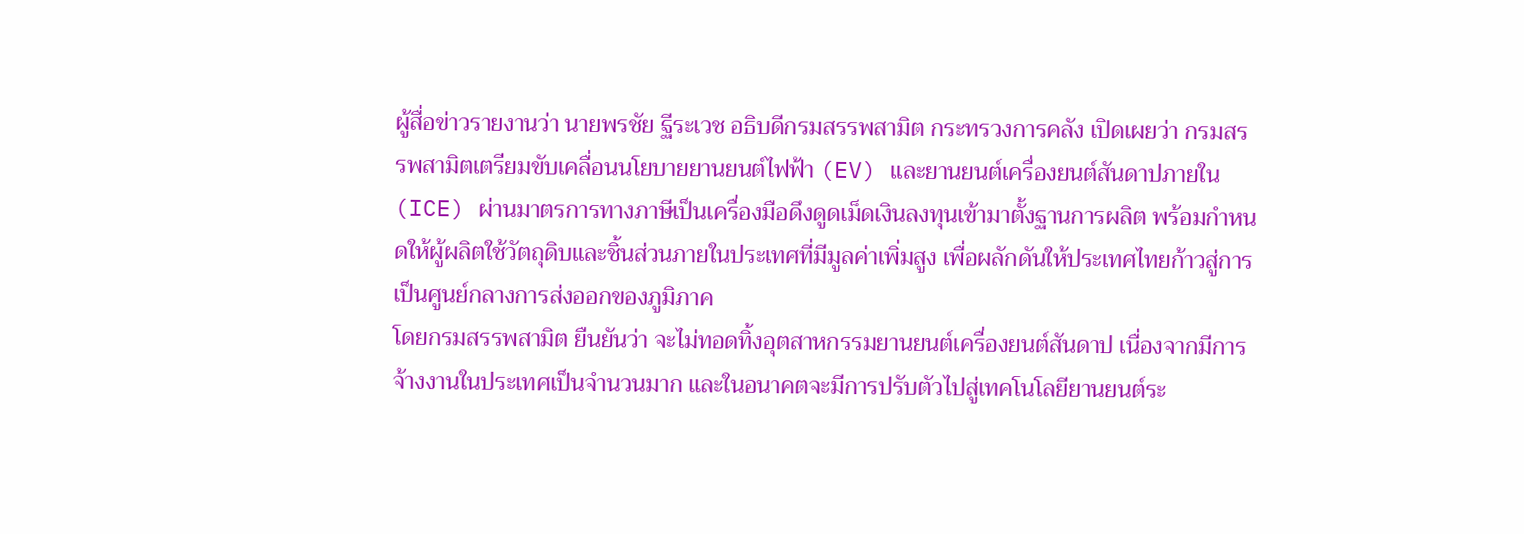ผู้สื่อข่าวรายงานว่า นายพรชัย ฐีระเวช อธิบดีกรมสรรพสามิต กระทรวงการคลัง เปิดเผยว่า กรมสรรพสามิตเตรียมขับเคลื่อนนโยบายยานยนต์ไฟฟ้า (EV) และยานยนต์เครื่องยนต์สันดาปภายใน (ICE) ผ่านมาตรการทางภาษีเป็นเครื่องมือดึงดูดเม็ดเงินลงทุนเข้ามาตั้งฐานการผลิต พร้อมกำหนดให้ผู้ผลิตใช้วัตถุดิบและชิ้นส่วนภายในประเทศที่มีมูลค่าเพิ่มสูง เพื่อผลักดันให้ประเทศไทยก้าวสู่การเป็นศูนย์กลางการส่งออกของภูมิภาค
โดยกรมสรรพสามิต ยืนยันว่า จะไม่ทอดทิ้งอุตสาหกรรมยานยนต์เครื่องยนต์สันดาป เนื่องจากมีการจ้างงานในประเทศเป็นจำนวนมาก และในอนาคตจะมีการปรับตัวไปสู่เทคโนโลยียานยนต์ระ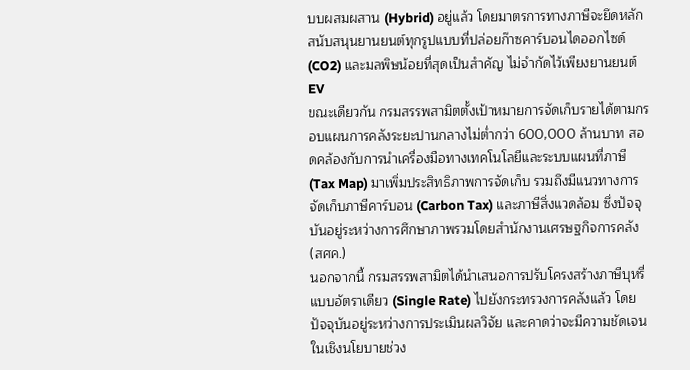บบผสมผสาน (Hybrid) อยู่แล้ว โดยมาตรการทางภาษีจะยึดหลักสนับสนุนยานยนต์ทุกรูปแบบที่ปล่อยก๊าซคาร์บอนไดออกไซด์ (CO2) และมลพิษน้อยที่สุดเป็นสำคัญ ไม่จำกัดไว้เพียงยานยนต์ EV
ขณะเดียวกัน กรมสรรพสามิตตั้งเป้าหมายการจัดเก็บรายได้ตามกรอบแผนการคลังระยะปานกลางไม่ต่ำกว่า 600,000 ล้านบาท สอดคล้องกับการนำเครื่องมือทางเทคโนโลยีและระบบแผนที่ภาษี (Tax Map) มาเพิ่มประสิทธิภาพการจัดเก็บ รวมถึงมีแนวทางการจัดเก็บภาษีคาร์บอน (Carbon Tax) และภาษีสิ่งแวดล้อม ซึ่งปัจจุบันอยู่ระหว่างการศึกษาภาพรวมโดยสำนักงานเศรษฐกิจการคลัง (สศค.)
นอกจากนี้ กรมสรรพสามิตได้นำเสนอการปรับโครงสร้างภาษีบุหรี่แบบอัตราเดียว (Single Rate) ไปยังกระทรวงการคลังแล้ว โดยปัจจุบันอยู่ระหว่างการประเมินผลวิจัย และคาดว่าจะมีความชัดเจนในเชิงนโยบายช่วง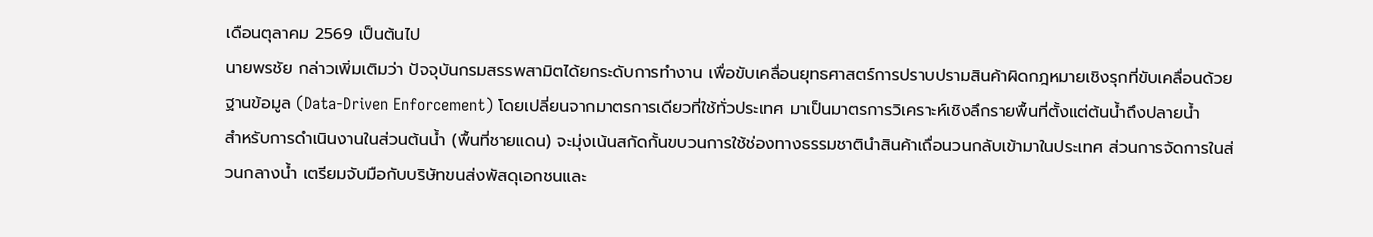เดือนตุลาคม 2569 เป็นต้นไป
นายพรชัย กล่าวเพิ่มเติมว่า ปัจจุบันกรมสรรพสามิตได้ยกระดับการทำงาน เพื่อขับเคลื่อนยุทธศาสตร์การปราบปรามสินค้าผิดกฎหมายเชิงรุกที่ขับเคลื่อนด้วยฐานข้อมูล (Data-Driven Enforcement) โดยเปลี่ยนจากมาตรการเดียวที่ใช้ทั่วประเทศ มาเป็นมาตรการวิเคราะห์เชิงลึกรายพื้นที่ตั้งแต่ต้นน้ำถึงปลายน้ำ
สำหรับการดำเนินงานในส่วนต้นน้ำ (พื้นที่ชายแดน) จะมุ่งเน้นสกัดกั้นขบวนการใช้ช่องทางธรรมชาตินำสินค้าเถื่อนวนกลับเข้ามาในประเทศ ส่วนการจัดการในส่วนกลางน้ำ เตรียมจับมือกับบริษัทขนส่งพัสดุเอกชนและ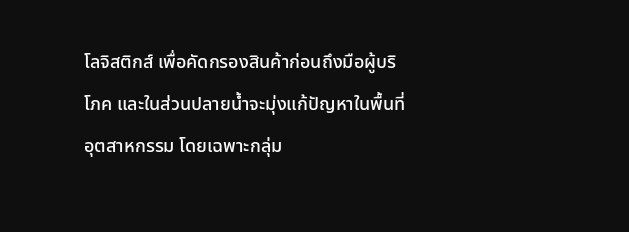โลจิสติกส์ เพื่อคัดกรองสินค้าก่อนถึงมือผู้บริโภค และในส่วนปลายน้ำจะมุ่งแก้ปัญหาในพื้นที่อุตสาหกรรม โดยเฉพาะกลุ่ม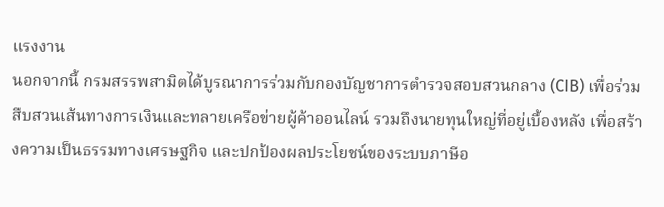แรงงาน
นอกจากนี้ กรมสรรพสามิตได้บูรณาการร่วมกับกองบัญชาการตำรวจสอบสวนกลาง (CIB) เพื่อร่วมสืบสวนเส้นทางการเงินและทลายเครือข่ายผู้ค้าออนไลน์ รวมถึงนายทุนใหญ่ที่อยู่เบื้องหลัง เพื่อสร้างความเป็นธรรมทางเศรษฐกิจ และปกป้องผลประโยชน์ของระบบภาษีอ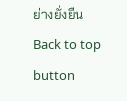ย่างยั่งยืน
Back to top button